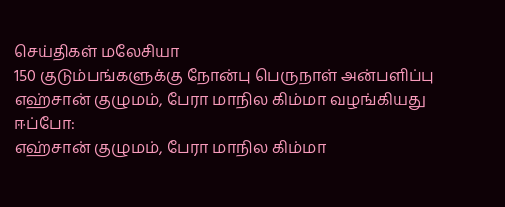செய்திகள் மலேசியா
150 குடும்பங்களுக்கு நோன்பு பெருநாள் அன்பளிப்பு எஹ்சான் குழுமம், பேரா மாநில கிம்மா வழங்கியது
ஈப்போ:
எஹ்சான் குழுமம், பேரா மாநில கிம்மா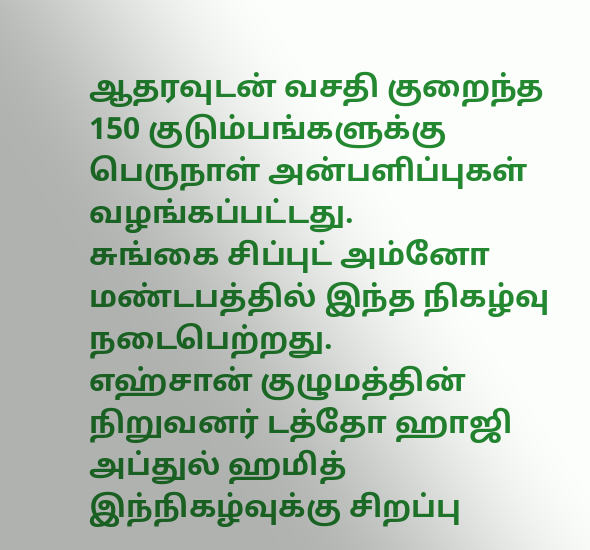ஆதரவுடன் வசதி குறைந்த 150 குடும்பங்களுக்கு பெருநாள் அன்பளிப்புகள் வழங்கப்பட்டது.
சுங்கை சிப்புட் அம்னோ மண்டபத்தில் இந்த நிகழ்வு நடைபெற்றது.
எஹ்சான் குழுமத்தின் நிறுவனர் டத்தோ ஹாஜி அப்துல் ஹமித் இந்நிகழ்வுக்கு சிறப்பு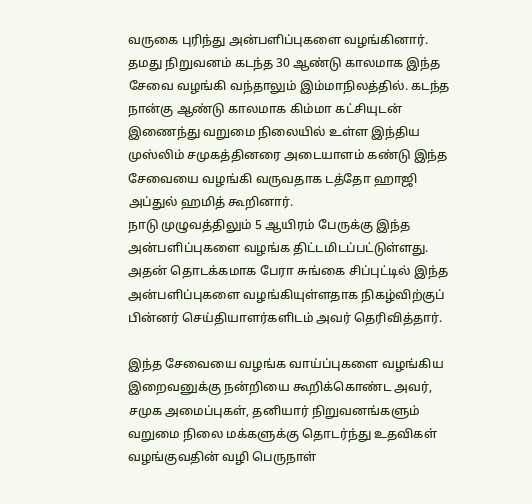வருகை புரிந்து அன்பளிப்புகளை வழங்கினார்.
தமது நிறுவனம் கடந்த 30 ஆண்டு காலமாக இந்த சேவை வழங்கி வந்தாலும் இம்மாநிலத்தில். கடந்த நான்கு ஆண்டு காலமாக கிம்மா கட்சியுடன் இணைந்து வறுமை நிலையில் உள்ள இந்திய முஸ்லிம் சமுகத்தினரை அடையாளம் கண்டு இந்த சேவையை வழங்கி வருவதாக டத்தோ ஹாஜி அப்துல் ஹமித் கூறினார்.
நாடு முழுவத்திலும் 5 ஆயிரம் பேருக்கு இந்த அன்பளிப்புகளை வழங்க திட்டமிடப்பட்டுள்ளது.
அதன் தொடக்கமாக பேரா சுங்கை சிப்புட்டில் இந்த அன்பளிப்புகளை வழங்கியுள்ளதாக நிகழ்விற்குப் பின்னர் செய்தியாளர்களிடம் அவர் தெரிவித்தார்.

இந்த சேவையை வழங்க வாய்ப்புகளை வழங்கிய இறைவனுக்கு நன்றியை கூறிக்கொண்ட அவர், சமுக அமைப்புகள், தனியார் நிறுவனங்களும் வறுமை நிலை மக்களுக்கு தொடர்ந்து உதவிகள் வழங்குவதின் வழி பெருநாள்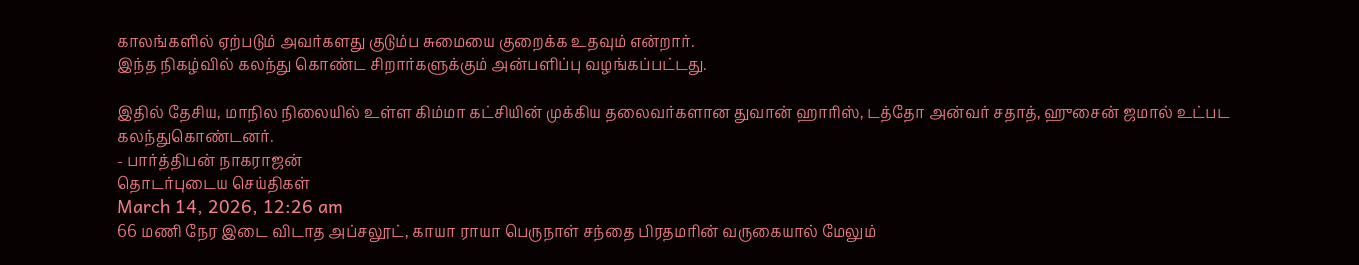காலங்களில் ஏற்படும் அவர்களது குடும்ப சுமையை குறைக்க உதவும் என்றார்.
இந்த நிகழ்வில் கலந்து கொண்ட சிறார்களுக்கும் அன்பளிப்பு வழங்கப்பட்டது.

இதில் தேசிய, மாநில நிலையில் உள்ள கிம்மா கட்சியின் முக்கிய தலைவர்களான துவான் ஹாரிஸ், டத்தோ அன்வர் சதாத், ஹுசைன் ஜமால் உட்பட கலந்துகொண்டனர்.
- பார்த்திபன் நாகராஜன்
தொடர்புடைய செய்திகள்
March 14, 2026, 12:26 am
66 மணி நேர இடை விடாத அப்சலூட், காயா ராயா பெருநாள் சந்தை பிரதமரின் வருகையால் மேலும்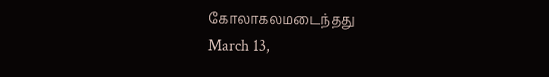கோலாகலமடைந்தது
March 13,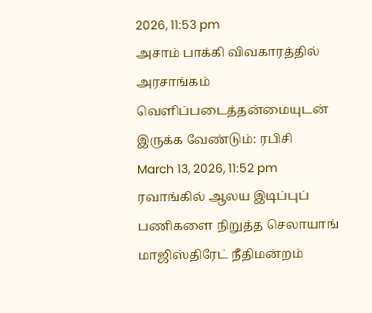2026, 11:53 pm
அசாம் பாக்கி விவகாரத்தில் அரசாங்கம் வெளிப்படைத்தன்மையுடன் இருக்க வேண்டும்: ரபிசி
March 13, 2026, 11:52 pm
ரவாங்கில் ஆலய இடிப்புப் பணிகளை நிறுத்த செலாயாங் மாஜிஸ்திரேட் நீதிமன்றம்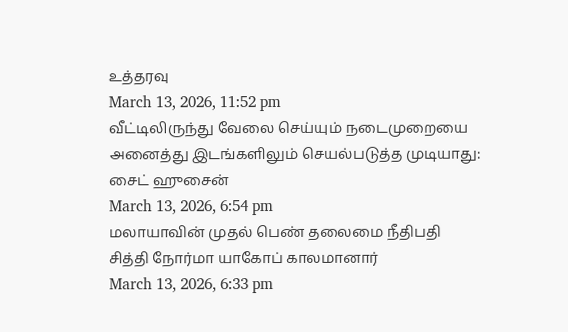உத்தரவு
March 13, 2026, 11:52 pm
வீட்டிலிருந்து வேலை செய்யும் நடைமுறையை அனைத்து இடங்களிலும் செயல்படுத்த முடியாது: சைட் ஹுசைன்
March 13, 2026, 6:54 pm
மலாயாவின் முதல் பெண் தலைமை நீதிபதி சித்தி நோர்மா யாகோப் காலமானார்
March 13, 2026, 6:33 pm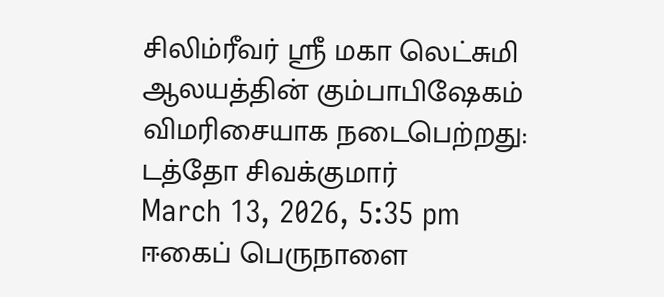சிலிம்ரீவர் ஸ்ரீ மகா லெட்சுமி ஆலயத்தின் கும்பாபிஷேகம் விமரிசையாக நடைபெற்றது: டத்தோ சிவக்குமார்
March 13, 2026, 5:35 pm
ஈகைப் பெருநாளை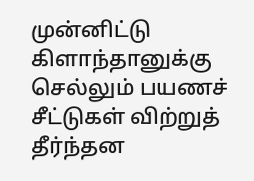முன்னிட்டு கிளாந்தானுக்கு செல்லும் பயணச் சீட்டுகள் விற்றுத் தீர்ந்தன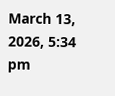March 13, 2026, 5:34 pm